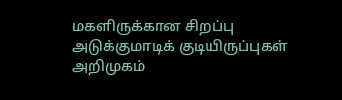மகளிருக்கான சிறப்பு அடுக்குமாடிக் குடியிருப்புகள் அறிமுகம்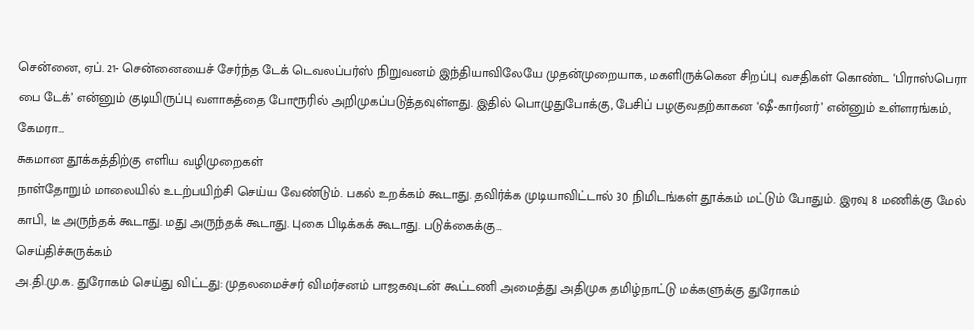சென்னை, ஏப். 21- சென்னையைச் சேர்ந்த டேக் டெவலப்பர்ஸ் நிறுவனம் இந்தியாவிலேயே முதன்முறையாக, மகளிருக்கென சிறப்பு வசதிகள் கொண்ட ‘பிராஸ்பெரா பை டேக்’ என்னும் குடியிருப்பு வளாகத்தை போரூரில் அறிமுகப்படுத்தவுள்ளது. இதில் பொழுதுபோக்கு, பேசிப் பழகுவதற்காகன ‘ஷீ-கார்னர்’ என்னும் உள்ளரங்கம், கேமரா…
சுகமான தூக்கத்திற்கு எளிய வழிமுறைகள்
நாள்தோறும் மாலையில் உடற்பயிற்சி செய்ய வேண்டும். பகல் உறக்கம் கூடாது. தவிர்க்க முடியாவிட்டால் 30 நிமிடங்கள் தூக்கம் மட்டும் போதும். இரவு 8 மணிக்கு மேல் காபி, டீ அருந்தக் கூடாது. மது அருந்தக் கூடாது. புகை பிடிக்கக் கூடாது. படுக்கைக்கு…
செய்திச்சுருக்கம்
அ.தி.மு.க. துரோகம் செய்து விட்டது: முதலமைச்சர் விமர்சனம் பாஜகவுடன் கூட்டணி அமைத்து அதிமுக தமிழ்நாட்டு மக்களுக்கு துரோகம்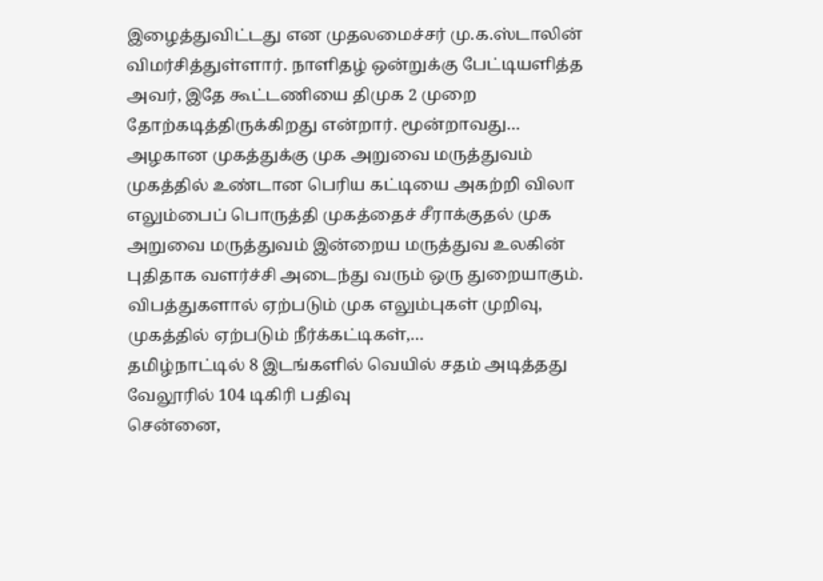இழைத்துவிட்டது என முதலமைச்சர் மு.க.ஸ்டாலின் விமர்சித்துள்ளார். நாளிதழ் ஒன்றுக்கு பேட்டியளித்த அவர், இதே கூட்டணியை திமுக 2 முறை தோற்கடித்திருக்கிறது என்றார். மூன்றாவது…
அழகான முகத்துக்கு முக அறுவை மருத்துவம்
முகத்தில் உண்டான பெரிய கட்டியை அகற்றி விலா எலும்பைப் பொருத்தி முகத்தைச் சீராக்குதல் முக அறுவை மருத்துவம் இன்றைய மருத்துவ உலகின் புதிதாக வளர்ச்சி அடைந்து வரும் ஒரு துறையாகும். விபத்துகளால் ஏற்படும் முக எலும்புகள் முறிவு, முகத்தில் ஏற்படும் நீர்க்கட்டிகள்,…
தமிழ்நாட்டில் 8 இடங்களில் வெயில் சதம் அடித்தது வேலூரில் 104 டிகிரி பதிவு
சென்னை,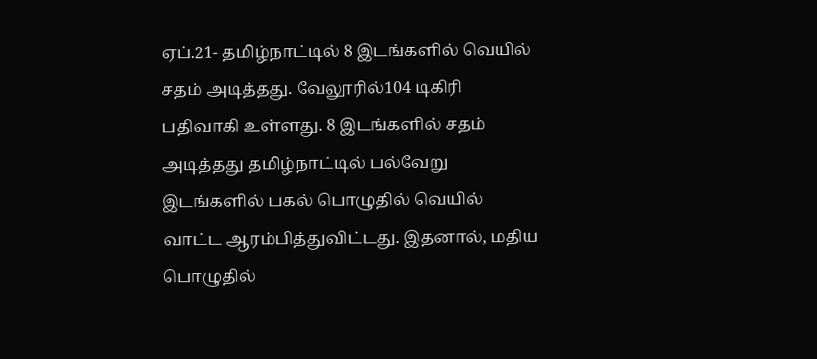ஏப்.21- தமிழ்நாட்டில் 8 இடங்களில் வெயில் சதம் அடித்தது. வேலூரில்104 டிகிரி பதிவாகி உள்ளது. 8 இடங்களில் சதம் அடித்தது தமிழ்நாட்டில் பல்வேறு இடங்களில் பகல் பொழுதில் வெயில் வாட்ட ஆரம்பித்துவிட்டது. இதனால், மதிய பொழுதில்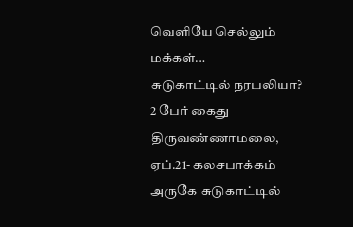வெளியே செல்லும் மக்கள்…
சுடுகாட்டில் நரபலியா? 2 பேர் கைது
திருவண்ணாமலை, ஏப்.21- கலசபாக்கம் அருகே சுடுகாட்டில்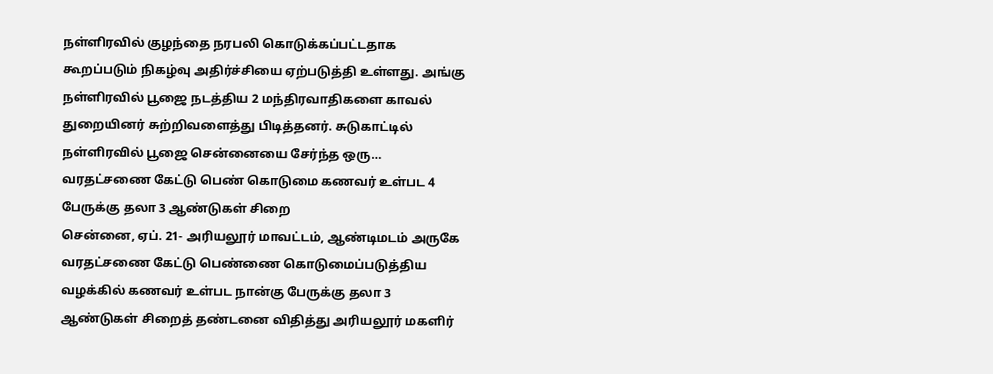நள்ளிரவில் குழந்தை நரபலி கொடுக்கப்பட்டதாக கூறப்படும் நிகழ்வு அதிர்ச்சியை ஏற்படுத்தி உள்ளது. அங்கு நள்ளிரவில் பூஜை நடத்திய 2 மந்திரவாதிகளை காவல் துறையினர் சுற்றிவளைத்து பிடித்தனர். சுடுகாட்டில் நள்ளிரவில் பூஜை சென்னையை சேர்ந்த ஒரு…
வரதட்சணை கேட்டு பெண் கொடுமை கணவர் உள்பட 4 பேருக்கு தலா 3 ஆண்டுகள் சிறை
சென்னை, ஏப். 21- அரியலூர் மாவட்டம், ஆண்டிமடம் அருகே வரதட்சணை கேட்டு பெண்ணை கொடுமைப்படுத்திய வழக்கில் கணவர் உள்பட நான்கு பேருக்கு தலா 3 ஆண்டுகள் சிறைத் தண்டனை விதித்து அரியலூர் மகளிர்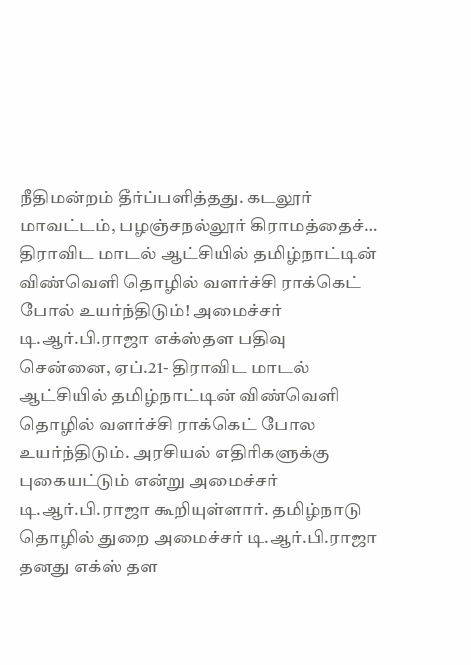நீதிமன்றம் தீர்ப்பளித்தது. கடலூர் மாவட்டம், பழஞ்சநல்லூர் கிராமத்தைச்…
திராவிட மாடல் ஆட்சியில் தமிழ்நாட்டின் விண்வெளி தொழில் வளர்ச்சி ராக்கெட் போல் உயர்ந்திடும்! அமைச்சர் டி.ஆர்.பி.ராஜா எக்ஸ்தள பதிவு
சென்னை, ஏப்.21- திராவிட மாடல் ஆட்சியில் தமிழ்நாட்டின் விண்வெளி தொழில் வளர்ச்சி ராக்கெட் போல உயர்ந்திடும். அரசியல் எதிரிகளுக்கு புகையட்டும் என்று அமைச்சர் டி.ஆர்.பி.ராஜா கூறியுள்ளார். தமிழ்நாடு தொழில் துறை அமைச்சர் டி.ஆர்.பி.ராஜா தனது எக்ஸ் தள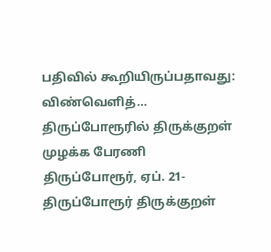பதிவில் கூறியிருப்பதாவது: விண்வெளித்…
திருப்போரூரில் திருக்குறள் முழக்க பேரணி
திருப்போரூர், ஏப். 21- திருப்போரூர் திருக்குறள்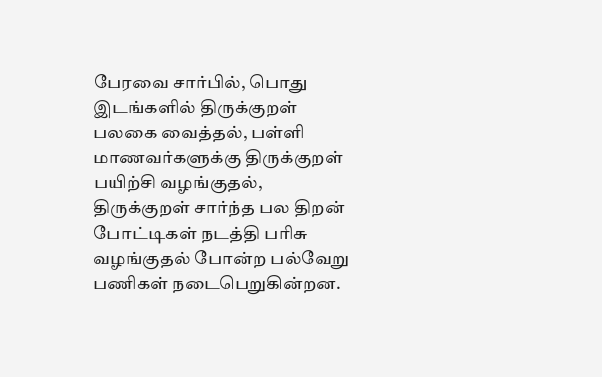பேரவை சார்பில், பொது இடங்களில் திருக்குறள் பலகை வைத்தல், பள்ளி மாணவர்களுக்கு திருக்குறள் பயிற்சி வழங்குதல், திருக்குறள் சார்ந்த பல திறன் போட்டிகள் நடத்தி பரிசு வழங்குதல் போன்ற பல்வேறு பணிகள் நடைபெறுகின்றன.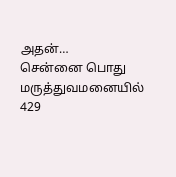அதன்…
சென்னை பொது மருத்துவமனையில் 429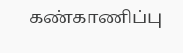கண்காணிப்பு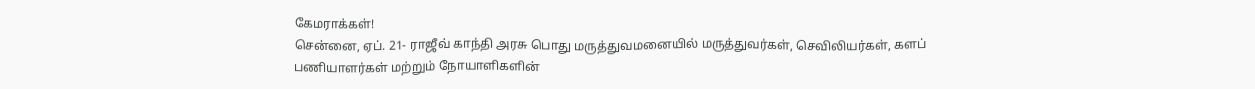கேமராக்கள்!
சென்னை, ஏப். 21- ராஜீவ் காந்தி அரசு பொது மருத்துவமனையில் மருத்துவர்கள், செவிலியர்கள், களப் பணியாளர்கள் மற்றும் நோயாளிகளின்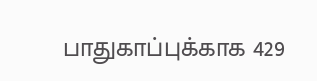பாதுகாப்புக்காக 429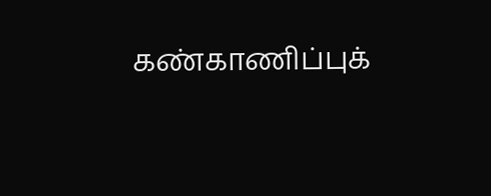கண்காணிப்புக்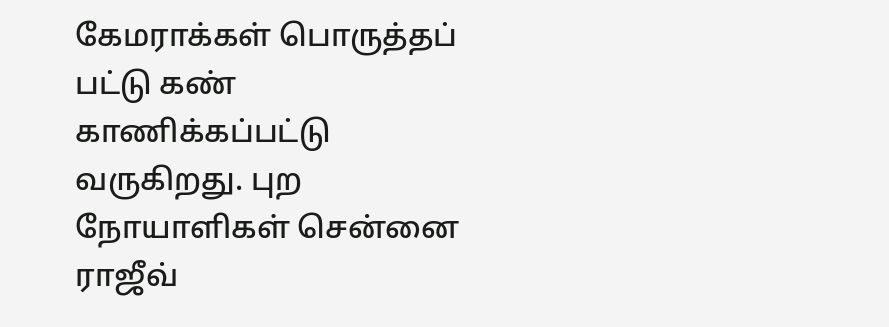கேமராக்கள் பொருத்தப் பட்டு கண் காணிக்கப்பட்டு வருகிறது. புற நோயாளிகள் சென்னை ராஜீவ்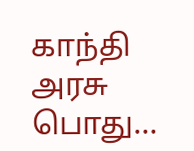காந்தி அரசு பொது…